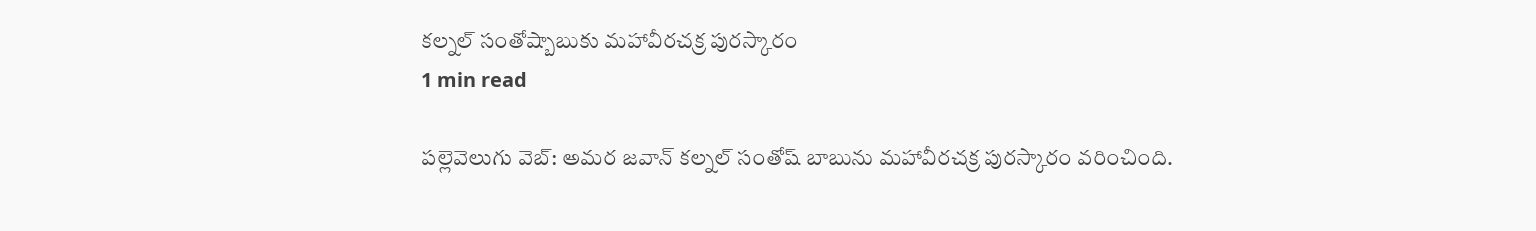కల్నల్ సంతోష్బాబుకు మహావీరచక్ర పురస్కారం
1 min read

పల్లెవెలుగు వెబ్: అమర జవాన్ కల్నల్ సంతోష్ బాబును మహావీరచక్ర పురస్కారం వరించింది.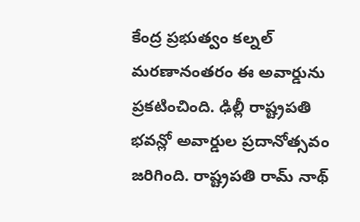కేంద్ర ప్రభుత్వం కల్నల్ మరణానంతరం ఈ అవార్డును ప్రకటించింది. ఢిల్లీ రాష్ట్రపతి భవన్లో అవార్డుల ప్రదానోత్సవం జరిగింది. రాష్ట్రపతి రామ్ నాథ్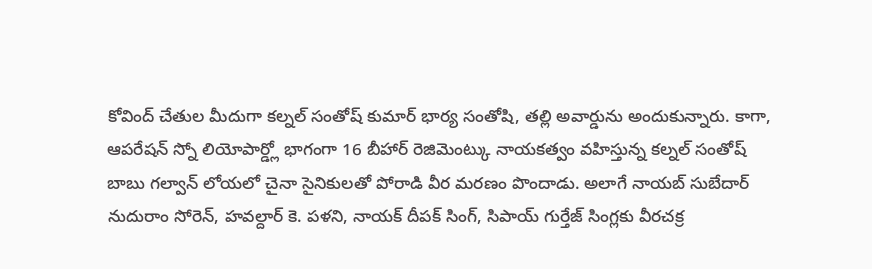కోవింద్ చేతుల మీదుగా కల్నల్ సంతోష్ కుమార్ భార్య సంతోషి, తల్లి అవార్డును అందుకున్నారు. కాగా, ఆపరేషన్ స్నో లియోపార్డ్లో భాగంగా 16 బీహార్ రెజిమెంట్కు నాయకత్వం వహిస్తున్న కల్నల్ సంతోష్ బాబు గల్వాన్ లోయలో చైనా సైనికులతో పోరాడి వీర మరణం పొందాడు. అలాగే నాయబ్ సుబేదార్ నుదురాం సోరెన్, హవల్దార్ కె. పళని, నాయక్ దీపక్ సింగ్, సిపాయ్ గుర్తేజ్ సింగ్లకు వీరచక్ర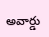అవార్డు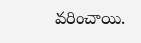వరించాయి.